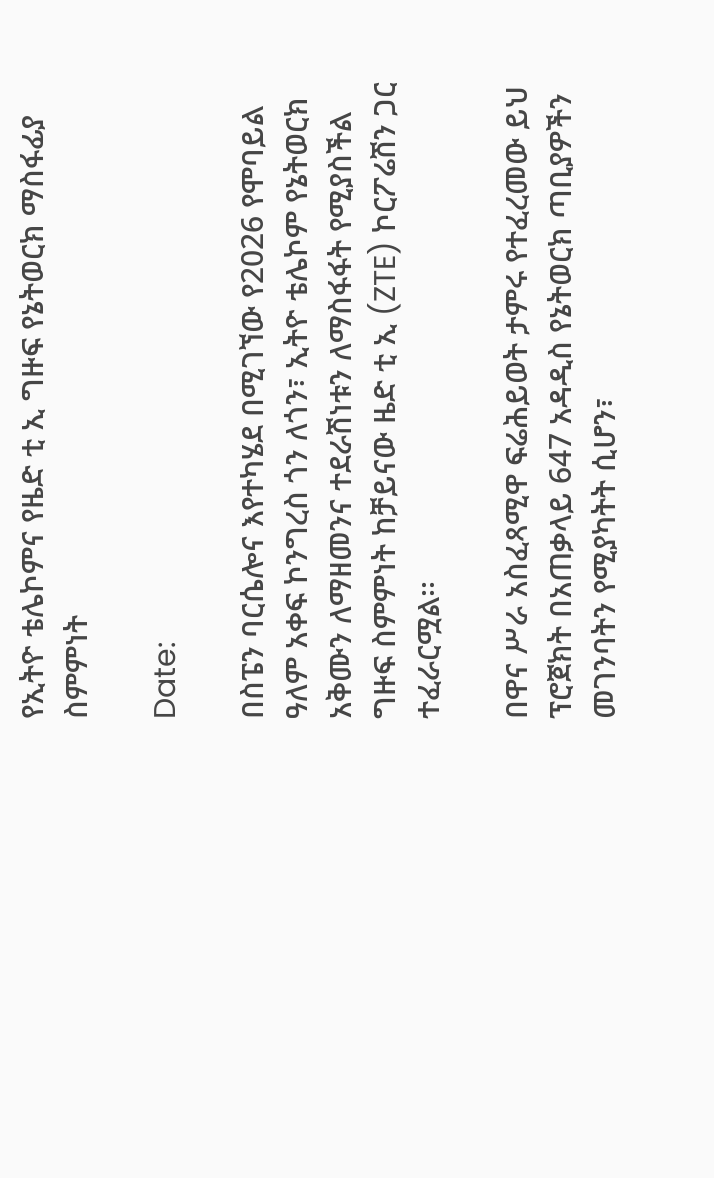የኢትዮ ቴሌኮምና የዜድ ቲ ኢ ግዙፍ የኔትወርክ ማስፋፊያ ስምምነት

Date:

በስፔን ባርሴሎና እየተካሄደ በሚገኘው የ2026 የሞባይል ዓለም አቀፍ ኮንግረስ ጎን ለጎን፣ ኢትዮ ቴሌኮም የኔትወርክ አቅሙን ለማዘመንና ተደራሽነቱን ለማስፋፋት የሚያስችል ግዙፍ ስምምነት ከቻይናው ዜድ ቲ ኢ (ZTE) ኮርፖሬሽን ጋር ተፈራርሟል፡፡

በዋና ሥራ አስፈጻሚዋ ፍሬሕይወት ታምሩ የተፈረመው ይህ ፕሮጀክት በአጠቃላይ 647 አዳዲስ የኔትወርክ ጣቢያዎችን መገንባትን የሚያካትት ሲሆን፣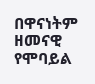በዋናነትም ዘመናዊ የሞባይል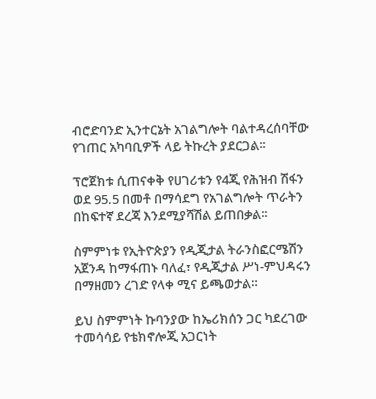ብሮድባንድ ኢንተርኔት አገልግሎት ባልተዳረሰባቸው የገጠር አካባቢዎች ላይ ትኩረት ያደርጋል፡፡

ፕሮጀክቱ ሲጠናቀቅ የሀገሪቱን የ4ጂ የሕዝብ ሽፋን ወደ 95.5 በመቶ በማሳደግ የአገልግሎት ጥራትን በከፍተኛ ደረጃ እንደሚያሻሽል ይጠበቃል፡፡

ስምምነቱ የኢትዮጵያን የዲጂታል ትራንስፎርሜሽን አጀንዳ ከማፋጠኑ ባለፈ፣ የዲጂታል ሥነ-ምህዳሩን በማዘመን ረገድ የላቀ ሚና ይጫወታል።

ይህ ስምምነት ኩባንያው ከኤሪክሰን ጋር ካደረገው ተመሳሳይ የቴክኖሎጂ አጋርነት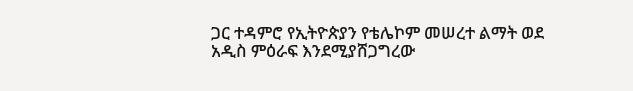ጋር ተዳምሮ የኢትዮጵያን የቴሌኮም መሠረተ ልማት ወደ አዲስ ምዕራፍ እንደሚያሸጋግረው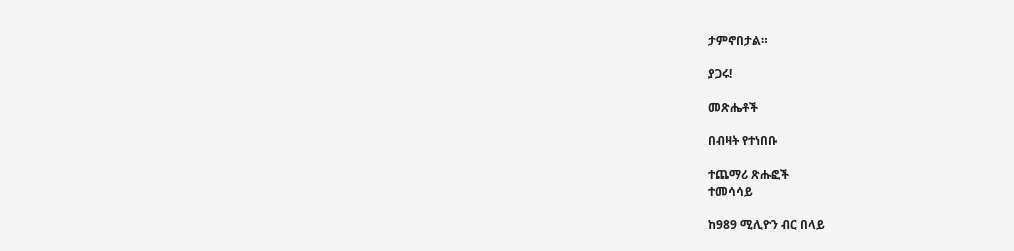ታምኖበታል።

ያጋሩ!

መጽሔቶች

በብዛት የተነበቡ

ተጨማሪ ጽሑፎች
ተመሳሳይ

ከ989 ሚሊዮን ብር በላይ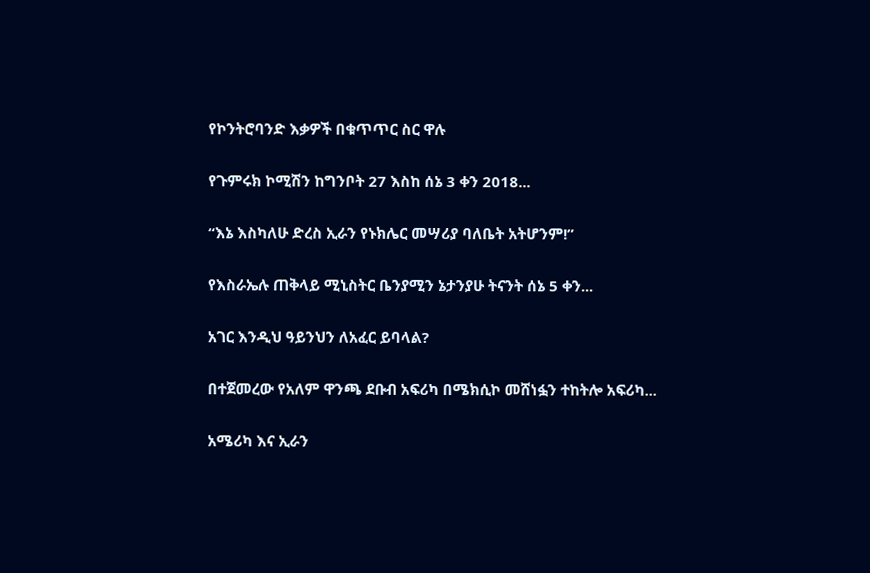የኮንትሮባንድ እቃዎች በቁጥጥር ስር ዋሉ

የጉምሩክ ኮሚሽን ከግንቦት 27 እስከ ሰኔ 3 ቀን 2018...

“እኔ እስካለሁ ድረስ ኢራን የኑክሌር መሣሪያ ባለቤት አትሆንም!”

የእስራኤሉ ጠቅላይ ሚኒስትር ቤንያሚን ኔታንያሁ ትናንት ሰኔ 5 ቀን...

አገር እንዲህ ዓይንህን ለአፈር ይባላል?

በተጀመረው የአለም ዋንጫ ደቡብ አፍሪካ በሜክሲኮ መሸነፏን ተከትሎ አፍሪካ...

አሜሪካ እና ኢራን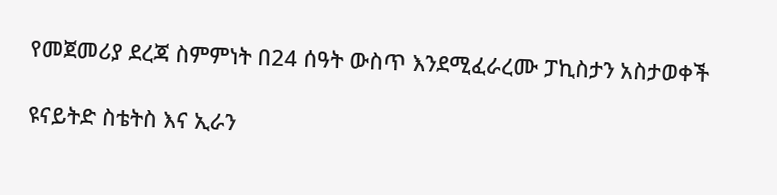የመጀመሪያ ደረጃ ስምምነት በ24 ሰዓት ውስጥ እንደሚፈራረሙ ፓኪስታን አስታወቀች

ዩናይትድ ስቴትስ እና ኢራን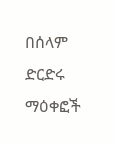በሰላም ድርድሩ ማዕቀፎች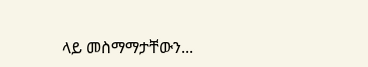ላይ መስማማታቸውን...